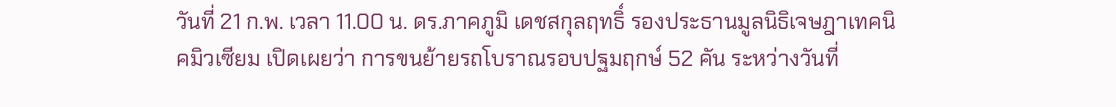วันที่ 21 ก.พ. เวลา 11.00 น. ดร.ภาคภูมิ เดชสกุลฤทธิ์ รองประธานมูลนิธิเจษฎาเทคนิคมิวเซียม เปิดเผยว่า การขนย้ายรถโบราณรอบปฐมฤกษ์ 52 คัน ระหว่างวันที่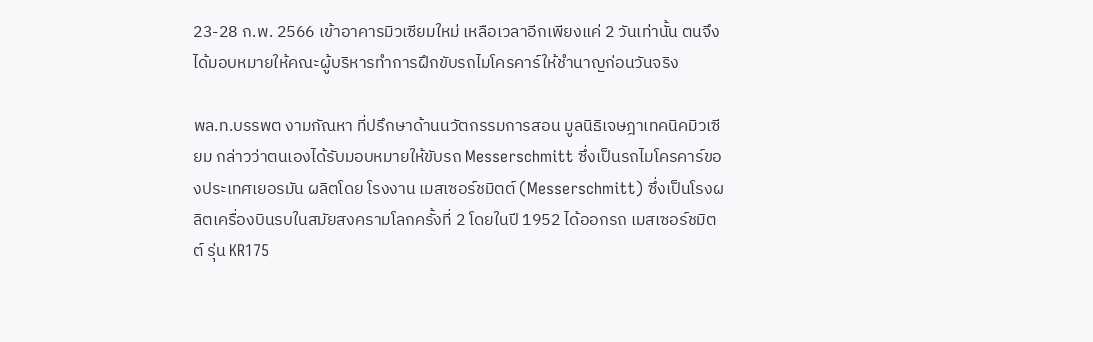23-28 ก.พ. 2566 เข้าอาคารมิวเซียมใหม่ เหลือเวลาอีกเพียงแค่ 2 วันเท่านั้น ตนจึงได้มอบหมายให้คณะผู้บริหารทำการฝึกขับรถไมโครคาร์ให้ชำนาญก่อนวันจริง

พล.ท.บรรพต งามกัณหา ที่ปรึกษาด้านนวัตกรรมการสอน มูลนิธิเจษฎาเทคนิคมิวเซียม กล่าวว่าตนเองได้รับมอบหมายให้ขับรถ Messerschmitt ซึ่งเป็นรถไมโครคาร์ของประเทศเยอรมัน ผลิตโดย โรงงาน เมสเซอร์ชมิตต์ (Messerschmitt) ซึ่งเป็นโรงผลิตเครื่องบินรบในสมัยสงครามโลกครั้งที่ 2 โดยในปี 1952 ได้ออกรถ เมสเซอร์ชมิตต์ รุ่น KR175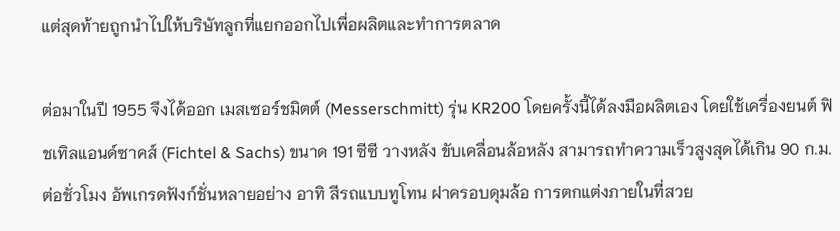แต่สุดท้ายถูกนำไปให้บริษัทลูกที่แยกออกไปเพื่อผลิตและทำการตลาด

ต่อมาในปี 1955 จึงได้ออก เมสเซอร์ชมิตต์ (Messerschmitt) รุ่น KR200 โดยครั้งนี้ได้ลงมือผลิตเอง โดยใช้เครื่องยนต์ ฟิชเทิลแอนด์ซาคส์ (Fichtel & Sachs) ขนาด 191 ซีซี วางหลัง ขับเคลื่อนล้อหลัง สามารถทำความเร็วสูงสุดได้เกิน 90 ก.ม.ต่อชั่วโมง อัพเกรดฟังก์ชั่นหลายอย่าง อาทิ สีรถแบบทูโทน ฝาครอบดุมล้อ การตกแต่งภายในที่สวย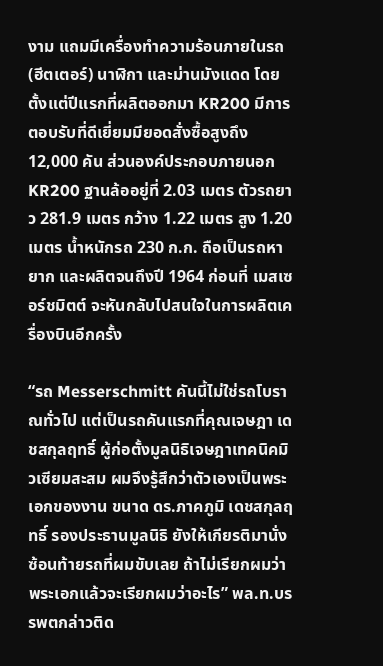งาม แถมมีเครื่องทำความร้อนภายในรถ (ฮีตเตอร์) นาฬิกา และม่านมังแดด โดยตั้งแต่ปีแรกที่ผลิตออกมา KR200 มีการตอบรับที่ดีเยี่ยมมียอดสั่งซื้อสูงถึง 12,000 คัน ส่วนองค์ประกอบภายนอก KR200 ฐานล้ออยู่ที่ 2.03 เมตร ตัวรถยาว 281.9 เมตร กว้าง 1.22 เมตร สูง 1.20 เมตร น้ำหนักรถ 230 ก.ก. ถือเป็นรถหายาก และผลิตจนถึงปี 1964 ก่อนที่ เมสเซอร์ชมิตต์ จะหันกลับไปสนใจในการผลิตเครื่องบินอีกครั้ง

“รถ Messerschmitt คันนี้ไม่ใช่รถโบราณทั่วไป แต่เป็นรถคันแรกที่คุณเจษฎา เดชสกุลฤทธิ์ ผู้ก่อตั้งมูลนิธิเจษฎาเทคนิคมิวเซียมสะสม ผมจึงรู้สึกว่าตัวเองเป็นพระเอกของงาน ขนาด ดร.ภาคภูมิ เดชสกุลฤทธิ์ รองประธานมูลนิธิ ยังให้เกียรติมานั่งซ้อนท้ายรถที่ผมขับเลย ถ้าไม่เรียกผมว่าพระเอกแล้วจะเรียกผมว่าอะไร” พล.ท.บรรพตกล่าวติด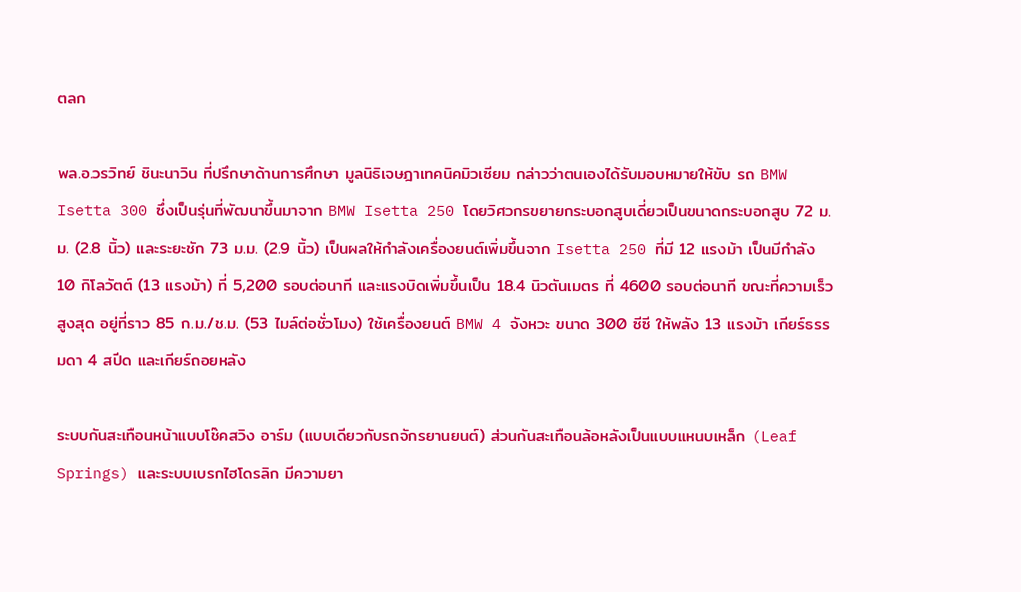ตลก

พล.อ.วรวิทย์ ชินะนาวิน ที่ปรึกษาด้านการศึกษา มูลนิธิเจษฎาเทคนิคมิวเซียม กล่าวว่าตนเองได้รับมอบหมายให้ขับ รถ BMW Isetta 300 ซึ่งเป็นรุ่นที่พัฒนาขึ้นมาจาก BMW Isetta 250 โดยวิศวกรขยายกระบอกสูบเดี่ยวเป็นขนาดกระบอกสูบ 72 ม.ม. (2.8 นิ้ว) และระยะชัก 73 ม.ม. (2.9 นิ้ว) เป็นผลให้กำลังเครื่องยนต์เพิ่มขึ้นจาก Isetta 250 ที่มี 12 แรงม้า เป็นมีกำลัง 10 กิโลวัตต์ (13 แรงม้า) ที่ 5,200 รอบต่อนาที และแรงบิดเพิ่มขึ้นเป็น 18.4 นิวตันเมตร ที่ 4600 รอบต่อนาที ขณะที่ความเร็วสูงสุด อยู่ที่ราว 85 ก.ม./ช.ม. (53 ไมล์ต่อชั่วโมง) ใช้เครื่องยนต์ BMW 4 จังหวะ ขนาด 300 ซีซี ให้พลัง 13 แรงม้า เกียร์ธรรมดา 4 สปีด และเกียร์ถอยหลัง

ระบบกันสะเทือนหน้าแบบโช๊คสวิง อาร์ม (แบบเดียวกับรถจักรยานยนต์) ส่วนกันสะเทือนล้อหลังเป็นแบบแหนบเหล็ก (Leaf Springs) และระบบเบรกไฮโดรลิก มีความยา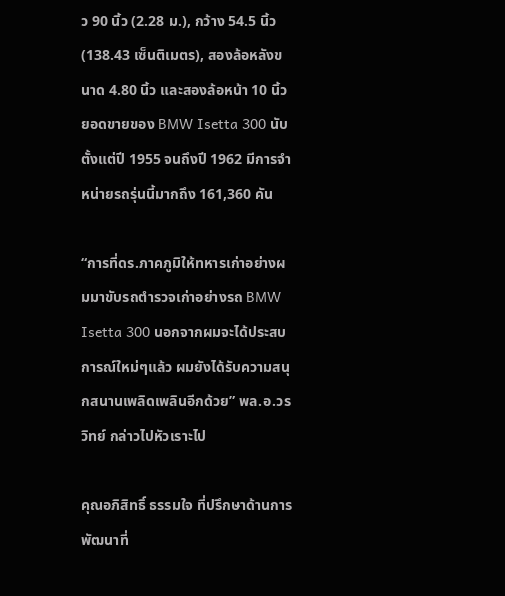ว 90 นิ้ว (2.28 ม.), กว้าง 54.5 นิ้ว (138.43 เซ็นติเมตร), สองล้อหลังขนาด 4.80 นิ้ว และสองล้อหน้า 10 นิ้ว ยอดขายของ BMW Isetta 300 นับตั้งแต่ปี 1955 จนถึงปี 1962 มีการจำหน่ายรถรุ่นนี้มากถึง 161,360 คัน

“การที่ดร.ภาคภูมิให้ทหารเก่าอย่างผมมาขับรถตำรวจเก่าอย่างรถ BMW Isetta 300 นอกจากผมจะได้ประสบการณ์ใหม่ๆแล้ว ผมยังได้รับความสนุกสนานเพลิดเพลินอีกด้วย” พล.อ.วรวิทย์ กล่าวไปหัวเราะไป

คุณอภิสิทธิ์ ธรรมใจ ที่ปรึกษาด้านการพัฒนาที่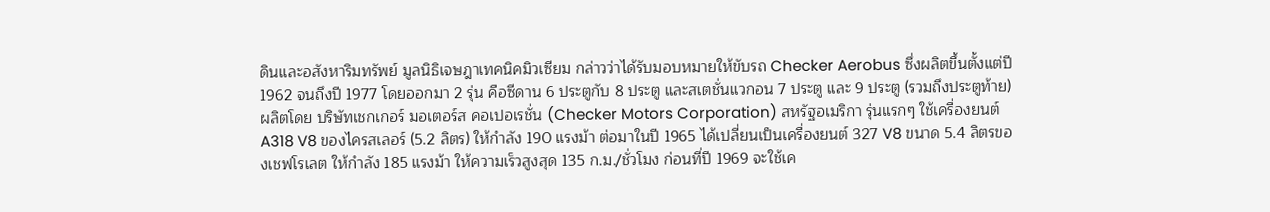ดินและอสังหาริมทรัพย์ มูลนิธิเจษฎาเทคนิคมิวเซียม กล่าวว่าได้รับมอบหมายให้ขับรถ Checker Aerobus ซึ่งผลิตขึ้นตั้งแต่ปี 1962 จนถึงปี 1977 โดยออกมา 2 รุ่น คือซีดาน 6 ประตูกับ 8 ประตู และสเตชั่นแวกอน 7 ประตู และ 9 ประตู (รวมถึงประตูท้าย) ผลิตโดย บริษัทเชกเกอร์ มอเตอร์ส คอเปอเรชั่น (Checker Motors Corporation) สหรัฐอเมริกา รุ่นแรกๆ ใช้เครื่องยนต์ A318 V8 ของไครสเลอร์ (5.2 ลิตร) ให้กำลัง 190 แรงม้า ต่อมาในปี 1965 ได้เปลี่ยนเป็นเครื่องยนต์ 327 V8 ขนาด 5.4 ลิตรของเชฟโรเลต ให้กำลัง 185 แรงม้า ให้ความเร็วสูงสุด 135 ก.ม./ชั่วโมง ก่อนที่ปี 1969 จะใช้เค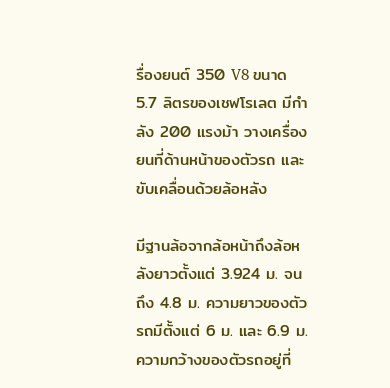รื่องยนต์ 350 V8 ขนาด 5.7 ลิตรของเชฟโรเลต มีกำลัง 200 แรงม้า วางเครื่องยนที่ด้านหน้าของตัวรถ และขับเคลื่อนด้วยล้อหลัง

มีฐานล้อจากล้อหน้าถึงล้อหลังยาวตั้งแต่ 3.924 ม. จนถึง 4.8 ม. ความยาวของตัวรถมีตั้งแต่ 6 ม. และ 6.9 ม. ความกว้างของตัวรถอยู่ที่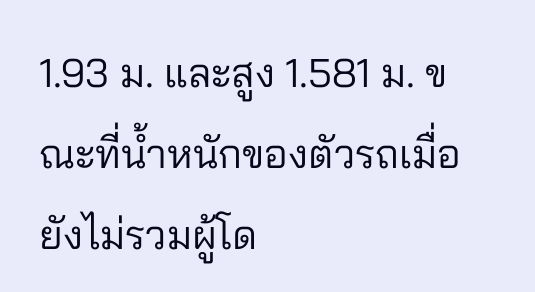1.93 ม. และสูง 1.581 ม. ขณะที่น้ำหนักของตัวรถเมื่อยังไม่รวมผู้โด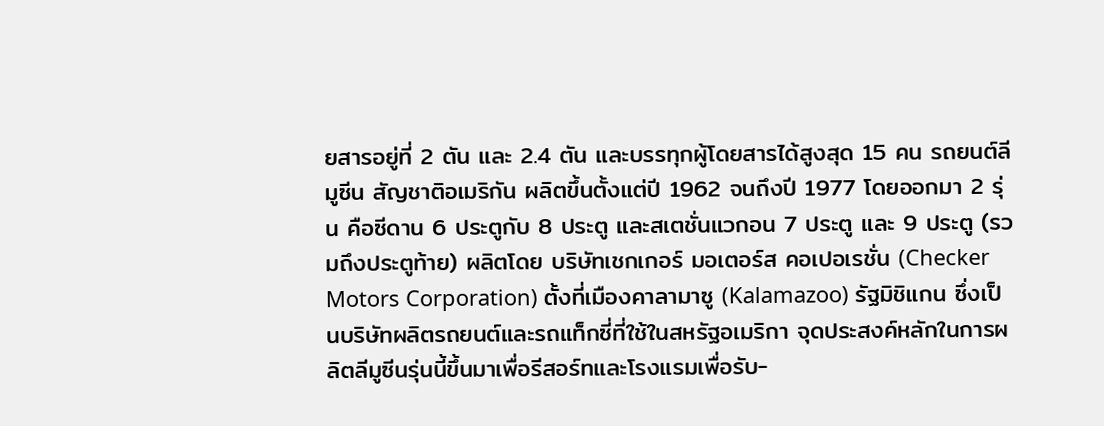ยสารอยู่ที่ 2 ตัน และ 2.4 ตัน และบรรทุกผู้โดยสารได้สูงสุด 15 คน รถยนต์ลีมูซีน สัญชาติอเมริกัน ผลิตขึ้นตั้งแต่ปี 1962 จนถึงปี 1977 โดยออกมา 2 รุ่น คือซีดาน 6 ประตูกับ 8 ประตู และสเตชั่นแวกอน 7 ประตู และ 9 ประตู (รวมถึงประตูท้าย) ผลิตโดย บริษัทเชกเกอร์ มอเตอร์ส คอเปอเรชั่น (Checker Motors Corporation) ตั้งที่เมืองคาลามาซู (Kalamazoo) รัฐมิชิแกน ซึ่งเป็นบริษัทผลิตรถยนต์และรถแท็กซี่ที่ใช้ในสหรัฐอเมริกา จุดประสงค์หลักในการผลิตลีมูซีนรุ่นนี้ขึ้นมาเพื่อรีสอร์ทและโรงแรมเพื่อรับ-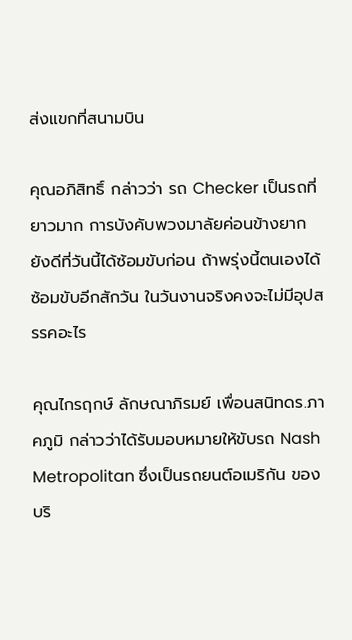ส่งแขกที่สนามบิน

คุณอภิสิทธิ์ กล่าวว่า รถ Checker เป็นรถที่ยาวมาก การบังคับพวงมาลัยค่อนข้างยาก ยังดีที่วันนี้ได้ซ้อมขับก่อน ถ้าพรุ่งนี้ตนเองได้ซ้อมขับอีกสักวัน ในวันงานจริงคงจะไม่มีอุปสรรคอะไร

คุณไกรฤกษ์ ลักษณาภิรมย์ เพื่อนสนิทดร.ภาคภูมิ กล่าวว่าได้รับมอบหมายให้ขับรถ Nash Metropolitan ซึ่งเป็นรถยนต์อเมริกัน ของบริ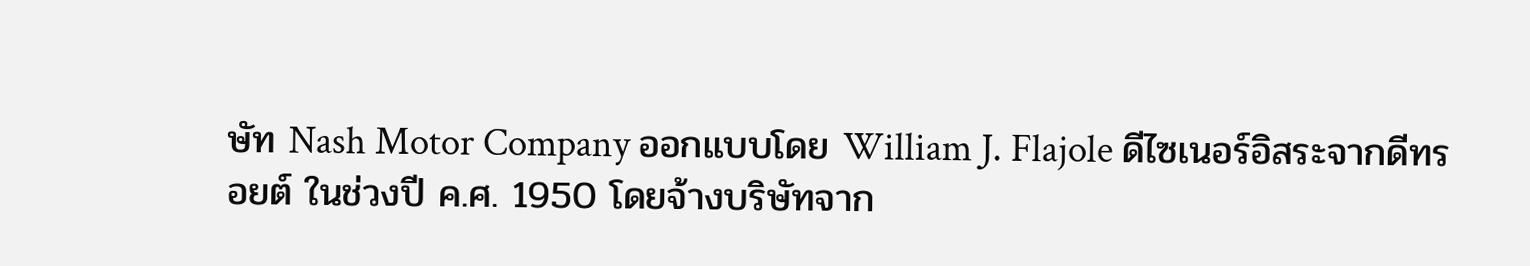ษัท Nash Motor Company ออกแบบโดย William J. Flajole ดีไซเนอร์อิสระจากดีทรอยต์ ในช่วงปี ค.ศ. 1950 โดยจ้างบริษัทจาก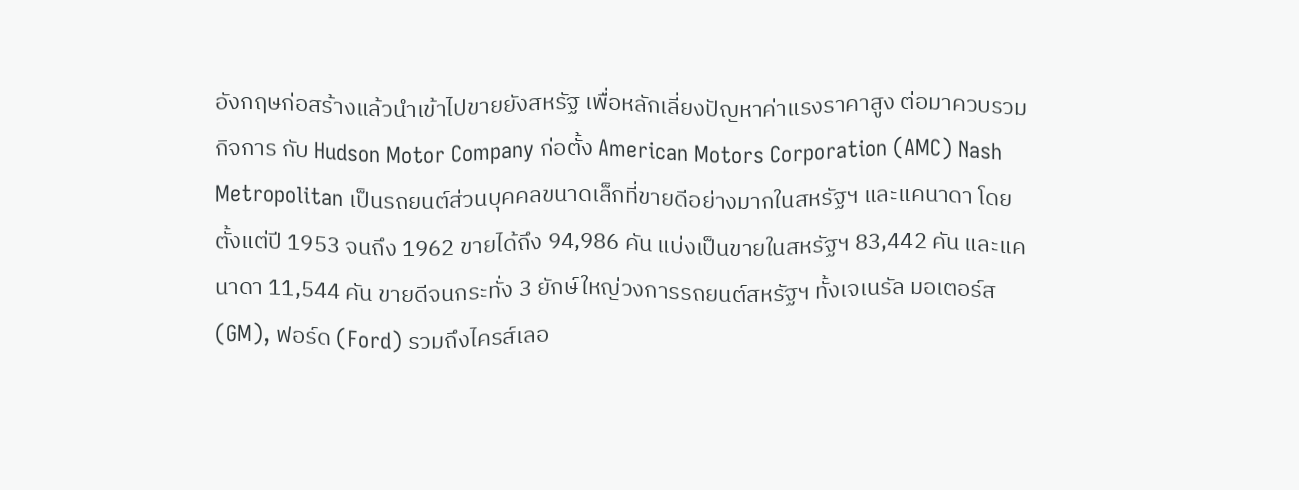อังกฤษก่อสร้างแล้วนำเข้าไปขายยังสหรัฐ เพื่อหลักเลี่ยงปัญหาค่าแรงราคาสูง ต่อมาควบรวมกิจการ กับ Hudson Motor Company ก่อตั้ง American Motors Corporation (AMC) Nash Metropolitan เป็นรถยนต์ส่วนบุคคลขนาดเล็กที่ขายดีอย่างมากในสหรัฐฯ และแคนาดา โดยตั้งแต่ปี 1953 จนถึง 1962 ขายได้ถึง 94,986 คัน แบ่งเป็นขายในสหรัฐฯ 83,442 คัน และแคนาดา 11,544 คัน ขายดีจนกระทั่ง 3 ยักษ์ใหญ่วงการรถยนต์สหรัฐฯ ทั้งเจเนรัล มอเตอร์ส (GM), ฟอร์ด (Ford) รวมถึงไครส์เลอ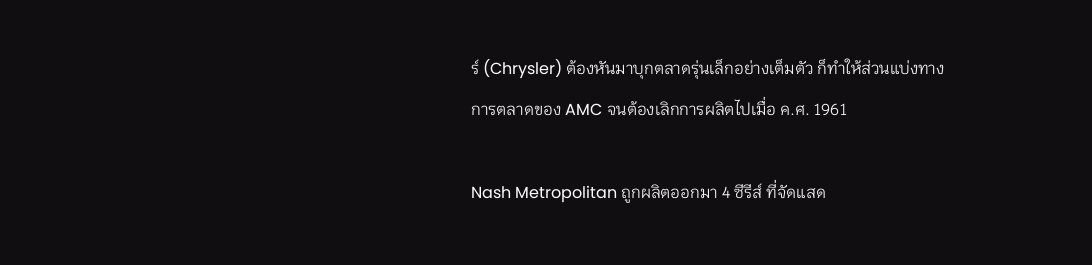ร์ (Chrysler) ต้องหันมาบุกตลาดรุ่นเล็กอย่างเต็มตัว ก็ทำให้ส่วนแบ่งทางการตลาดของ AMC จนต้องเลิกการผลิตไปเมื่อ ค.ศ. 1961

Nash Metropolitan ถูกผลิตออกมา 4 ซีรีส์ ที่จัดแสด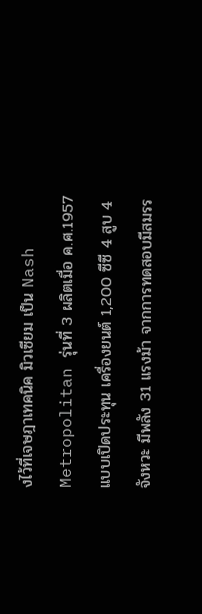งไว้ที่เจษฎาเทคนิค มิวเซียม เป็น Nash Metropolitan รุ่นที่ 3 ผลิตเมื่อ ค.ศ.1957 แบบเปิดประทุน เครื่องยนต์ 1,200 ซีซี 4 สูบ 4 จังหวะ มีพลัง 31 แรงม้า จากการทดสอบมีสมรร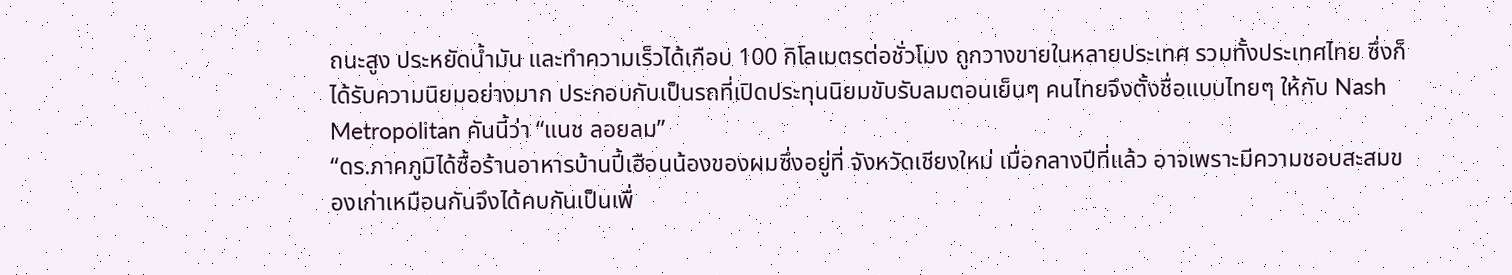ถนะสูง ประหยัดน้ำมัน และทำความเร็วได้เกือบ 100 กิโลเมตรต่อชั่วโมง ถูกวางขายในหลายประเทศ รวมทั้งประเทศไทย ซึ่งก็ได้รับความนิยมอย่างมาก ประกอบกับเป็นรถที่เปิดประทุนนิยมขับรับลมตอนเย็นๆ คนไทยจึงตั้งชื่อแบบไทยๆ ให้กับ Nash Metropolitan คันนี้ว่า “แนช ลอยลม”
“ดร.ภาคภูมิได้ซื้อร้านอาหารบ้านปี้เฮือนน้องของผมซึ่งอยู่ที่ จังหวัดเชียงใหม่ เมื่อกลางปีที่แล้ว อาจเพราะมีความชอบสะสมของเก่าเหมือนกันจึงได้คบกันเป็นเพื่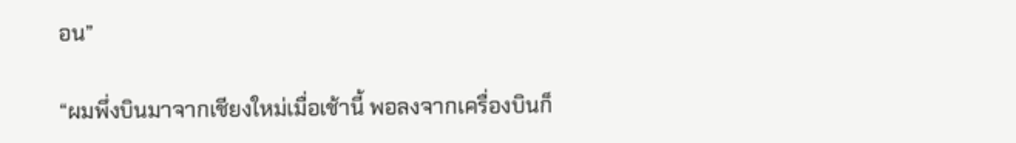อน”

“ผมพึ่งบินมาจากเชียงใหม่เมื่อเช้านี้ พอลงจากเครื่องบินก็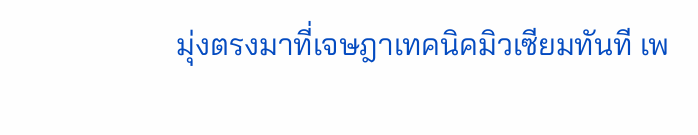มุ่งตรงมาที่เจษฎาเทคนิคมิวเซียมทันที เพ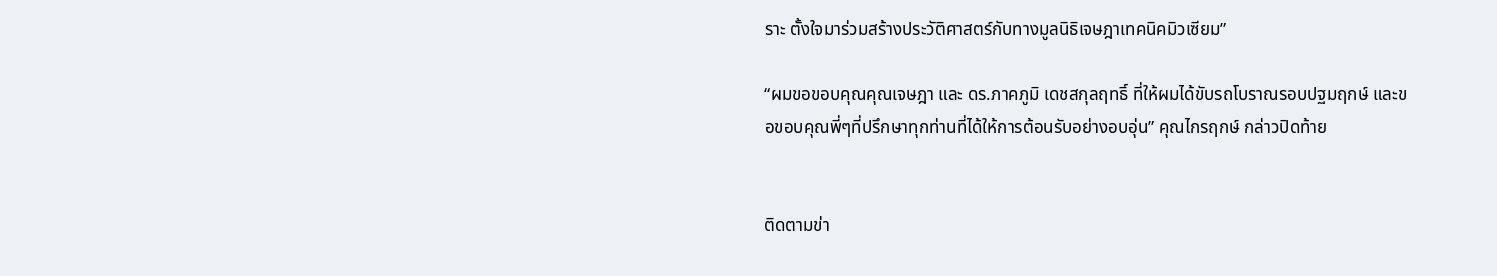ราะ ตั้งใจมาร่วมสร้างประวัติศาสตร์กับทางมูลนิธิเจษฎาเทคนิคมิวเซียม”

“ผมขอขอบคุณคุณเจษฎา และ ดร.ภาคภูมิ เดชสกุลฤทธิ์ ที่ให้ผมได้ขับรถโบราณรอบปฐมฤกษ์ และขอขอบคุณพี่ๆที่ปรึกษาทุกท่านที่ได้ให้การต้อนรับอย่างอบอุ่น” คุณไกรฤกษ์ กล่าวปิดท้าย


ติดตามข่า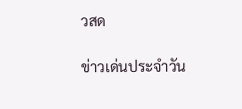วสด

ข่าวเด่นประจำวัน